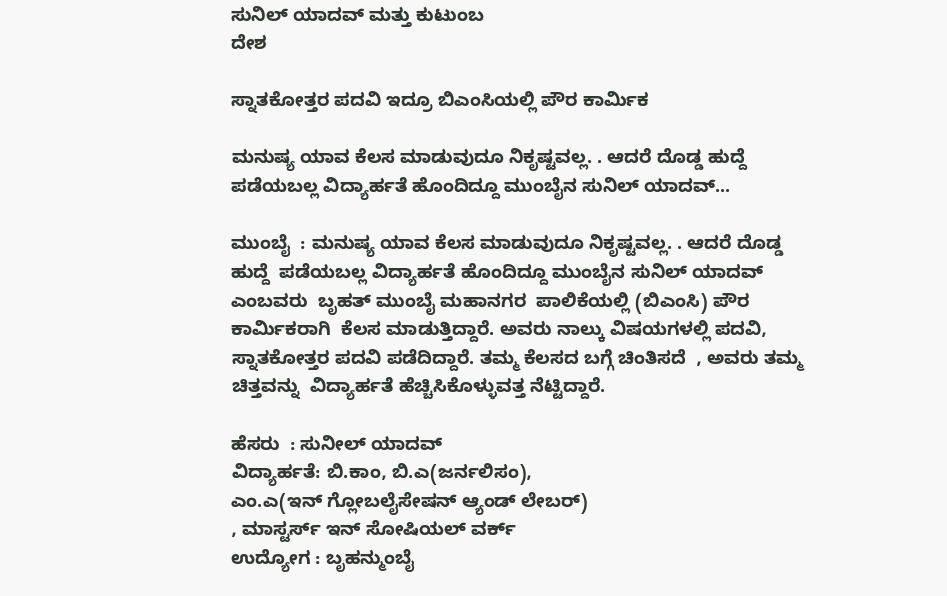ಸುನಿಲ್ ಯಾದವ್ ಮತ್ತು ಕುಟುಂಬ
ದೇಶ

ಸ್ನಾತಕೋತ್ತರ ಪದವಿ ಇದ್ರೂ ಬಿಎಂಸಿಯಲ್ಲಿ ಪೌರ ಕಾರ್ಮಿಕ

ಮನುಷ್ಯ ಯಾವ ಕೆಲಸ ಮಾಡುವುದೂ ನಿಕೃಷ್ಟವಲ್ಲ. . ಆದರೆ ದೊಡ್ಡ ಹುದ್ದೆ ಪಡೆಯಬಲ್ಲ ವಿದ್ಯಾರ್ಹತೆ ಹೊಂದಿದ್ದೂ ಮುಂಬೈನ ಸುನಿಲ್ ಯಾದವ್...

ಮುಂಬೈ  : ಮನುಷ್ಯ ಯಾವ ಕೆಲಸ ಮಾಡುವುದೂ ನಿಕೃಷ್ಟವಲ್ಲ. . ಆದರೆ ದೊಡ್ಡ ಹುದ್ದೆ  ಪಡೆಯಬಲ್ಲ ವಿದ್ಯಾರ್ಹತೆ ಹೊಂದಿದ್ದೂ ಮುಂಬೈನ ಸುನಿಲ್ ಯಾದವ್
ಎಂಬವರು  ಬೃಹತ್ ಮುಂಬೈ ಮಹಾನಗರ  ಪಾಲಿಕೆಯಲ್ಲಿ (ಬಿಎಂಸಿ) ಪೌರ ಕಾರ್ಮಿಕರಾಗಿ  ಕೆಲಸ ಮಾಡುತ್ತಿದ್ದಾರೆ. ಅವರು ನಾಲ್ಕು ವಿಷಯಗಳಲ್ಲಿ ಪದವಿ,  ಸ್ನಾತಕೋತ್ತರ ಪದವಿ ಪಡೆದಿದ್ದಾರೆ. ತಮ್ಮ ಕೆಲಸದ ಬಗ್ಗೆ ಚಿಂತಿಸದೆ  , ಅವರು ತಮ್ಮ ಚಿತ್ತವನ್ನು  ವಿದ್ಯಾರ್ಹತೆ ಹೆಚ್ಚಿಸಿಕೊಳ್ಳುವತ್ತ ನೆಟ್ಟಿದ್ದಾರೆ.

ಹೆಸರು  : ಸುನೀಲ್ ಯಾದವ್
ವಿದ್ಯಾರ್ಹತೆ: ಬಿ.ಕಾಂ, ಬಿ.ಎ(ಜರ್ನಲಿಸಂ),
ಎಂ.ಎ(ಇನ್ ಗ್ಲೋಬಲೈಸೇಷನ್ ಆ್ಯಂಡ್ ಲೇಬರ್)
, ಮಾಸ್ಟರ್ಸ್ ಇನ್ ಸೋಷಿಯಲ್ ವರ್ಕ್
ಉದ್ಯೋಗ : ಬೃಹನ್ಮುಂಬೈ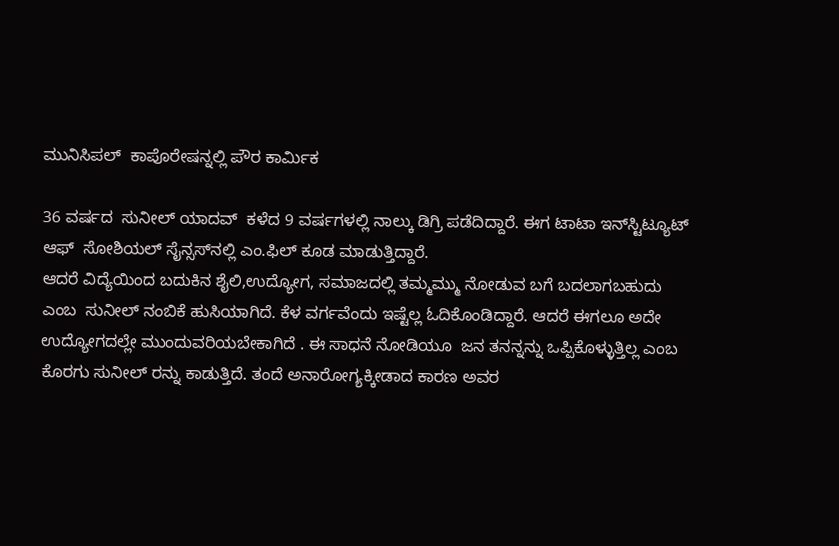ಮುನಿಸಿಪಲ್  ಕಾಪೊರೇಷನ್ನಲ್ಲಿ ಪೌರ ಕಾರ್ಮಿಕ

36 ವರ್ಷದ  ಸುನೀಲ್ ಯಾದವ್  ಕಳೆದ 9 ವರ್ಷಗಳಲ್ಲಿ ನಾಲ್ಕು ಡಿಗ್ರಿ ಪಡೆದಿದ್ದಾರೆ. ಈಗ ಟಾಟಾ ಇನ್‍ಸ್ಟಿಟ್ಯೂಟ್ ಆಫ್  ಸೋಶಿಯಲ್ ಸೈನ್ಸಸ್‍ನಲ್ಲಿ ಎಂ.ಫಿಲ್ ಕೂಡ ಮಾಡುತ್ತಿದ್ದಾರೆ.
ಆದರೆ ವಿದ್ಯೆಯಿಂದ ಬದುಕಿನ ಶೈಲಿ,ಉದ್ಯೋಗ, ಸಮಾಜದಲ್ಲಿ ತಮ್ಮಮ್ಮು ನೋಡುವ ಬಗೆ ಬದಲಾಗಬಹುದು ಎಂಬ  ಸುನೀಲ್ ನಂಬಿಕೆ ಹುಸಿಯಾಗಿದೆ. ಕೆಳ ವರ್ಗವೆಂದು ಇಷ್ಟೆಲ್ಲ ಓದಿಕೊಂಡಿದ್ದಾರೆ. ಆದರೆ ಈಗಲೂ ಅದೇ ಉದ್ಯೋಗದಲ್ಲೇ ಮುಂದುವರಿಯಬೇಕಾಗಿದೆ . ಈ ಸಾಧನೆ ನೋಡಿಯೂ  ಜನ ತನನ್ನನ್ನು ಒಪ್ಪಿಕೊಳ್ಳುತ್ತಿಲ್ಲ ಎಂಬ ಕೊರಗು ಸುನೀಲ್ ರನ್ನು ಕಾಡುತ್ತಿದೆ. ತಂದೆ ಅನಾರೋಗ್ಯಕ್ಕೀಡಾದ ಕಾರಣ ಅವರ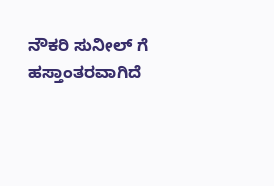ನೌಕರಿ ಸುನೀಲ್ ಗೆ ಹಸ್ತಾಂತರವಾಗಿದೆ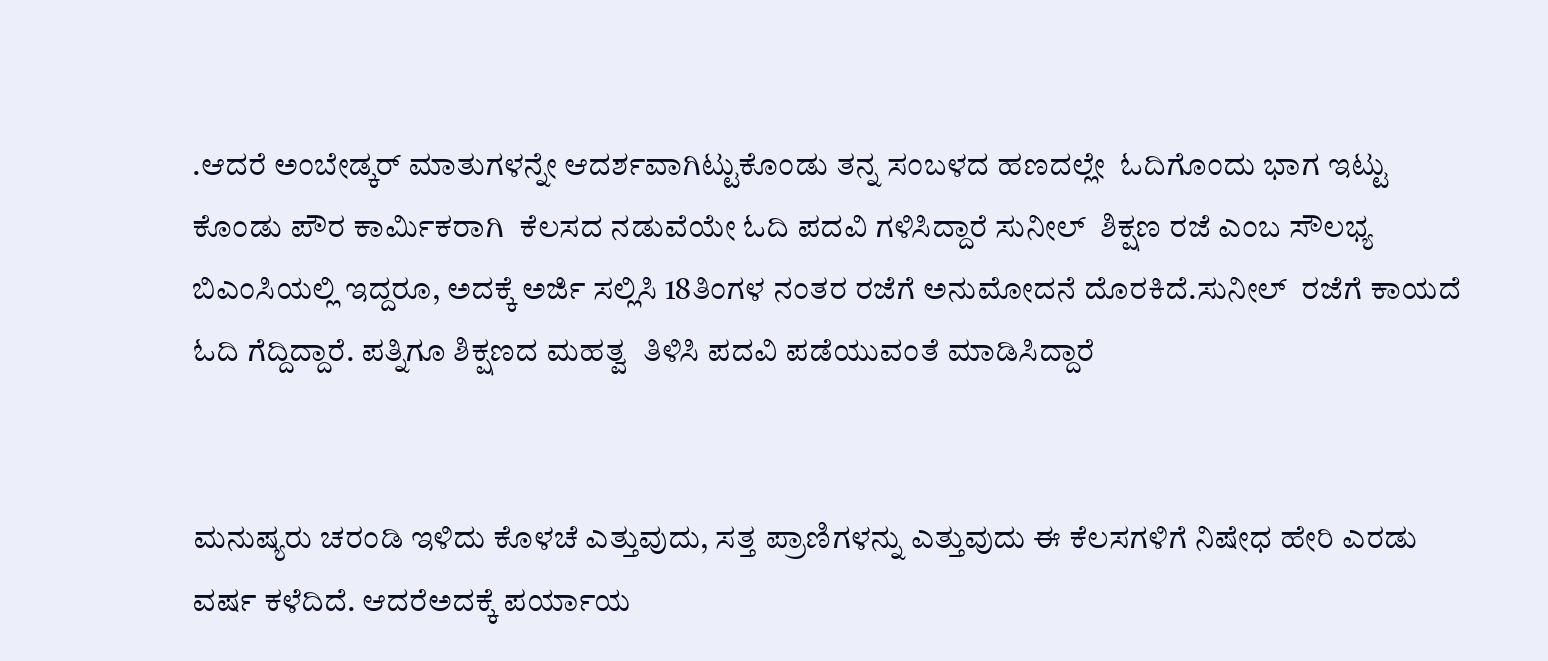.ಆದರೆ ಅಂಬೇಡ್ಕರ್ ಮಾತುಗಳನ್ನೇ ಆದರ್ಶವಾಗಿಟ್ಟುಕೊಂಡು ತನ್ನ ಸಂಬಳದ ಹಣದಲ್ಲೇ  ಓದಿಗೊಂದು ಭಾಗ ಇಟ್ಟು ಕೊಂಡು ಪೌರ ಕಾರ್ಮಿಕರಾಗಿ  ಕೆಲಸದ ನಡುವೆಯೇ ಓದಿ ಪದವಿ ಗಳಿಸಿದ್ದಾರೆ ಸುನೀಲ್  ಶಿಕ್ಷಣ ರಜೆ ಎಂಬ ಸೌಲಭ್ಯ ಬಿಎಂಸಿಯಲ್ಲಿ ಇದ್ದರೂ, ಅದಕ್ಕೆ ಅರ್ಜಿ ಸಲ್ಲಿಸಿ 18ತಿಂಗಳ ನಂತರ ರಜೆಗೆ ಅನುಮೋದನೆ ದೊರಕಿದೆ.ಸುನೀಲ್  ರಜೆಗೆ ಕಾಯದೆ ಓದಿ ಗೆದ್ದಿದ್ದಾರೆ. ಪತ್ನಿಗೂ ಶಿಕ್ಷಣದ ಮಹತ್ವ  ತಿಳಿಸಿ ಪದವಿ ಪಡೆಯುವಂತೆ ಮಾಡಿಸಿದ್ದಾರೆ


ಮನುಷ್ಯರು ಚರಂಡಿ ಇಳಿದು ಕೊಳಚೆ ಎತ್ತುವುದು, ಸತ್ತ ಪ್ರಾಣಿಗಳನ್ನು ಎತ್ತುವುದು ಈ ಕೆಲಸಗಳಿಗೆ ನಿಷೇಧ ಹೇರಿ ಎರಡು ವರ್ಷ ಕಳೆದಿದೆ. ಆದರೆಅದಕ್ಕೆ ಪರ್ಯಾಯ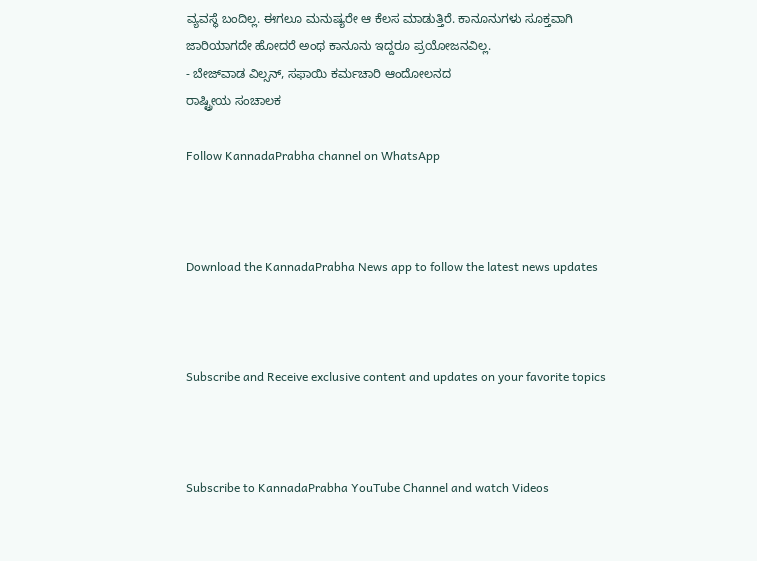ವ್ಯವಸ್ಥೆ ಬಂದಿಲ್ಲ. ಈಗಲೂ ಮನುಷ್ಯರೇ ಆ ಕೆಲಸ ಮಾಡುತ್ತಿರೆ. ಕಾನೂನುಗಳು ಸೂಕ್ತವಾಗಿ ಜಾರಿಯಾಗದೇ ಹೋದರೆ ಅಂಥ ಕಾನೂನು ಇದ್ದರೂ ಪ್ರಯೋಜನವಿಲ್ಲ.
- ಬೇಜ್‍ವಾಡ ವಿಲ್ಸನ್, ಸಫಾಯಿ ಕರ್ಮಚಾರಿ ಆಂದೋಲನದ
ರಾಷ್ಟ್ರೀಯ ಸಂಚಾಲಕ

Follow KannadaPrabha channel on WhatsApp



Download the KannadaPrabha News app to follow the latest news updates



Subscribe and Receive exclusive content and updates on your favorite topics



Subscribe to KannadaPrabha YouTube Channel and watch Videos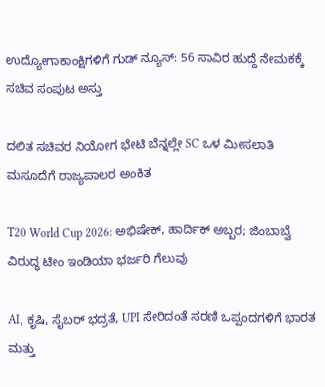ಉದ್ಯೋಗಾಕಾಂಕ್ಷಿಗಳಿಗೆ ಗುಡ್ ನ್ಯೂಸ್: 56 ಸಾವಿರ ಹುದ್ದೆ ನೇಮಕಕ್ಕೆ ಸಚಿವ ಸಂಪುಟ ಅಸ್ತು

ದಲಿತ ಸಚಿವರ ನಿಯೋಗ ಭೇಟಿ ಬೆನ್ನಲ್ಲೇ SC ಒಳ ಮೀಸಲಾತಿ ಮಸೂದೆಗೆ ರಾಜ್ಯಪಾಲರ ಅಂಕಿತ

T20 World Cup 2026: ಅಭಿಷೇಕ್, ಹಾರ್ದಿಕ್ ಅಬ್ಬರ; ಜಿಂಬಾಬ್ವೆ ವಿರುದ್ಧ ಟೀಂ ಇಂಡಿಯಾ ಭರ್ಜರಿ ಗೆಲುವು

AI, ಕೃಷಿ, ಸೈಬರ್ ಭದ್ರತೆ, UPI ಸೇರಿದಂತೆ ಸರಣಿ ಒಪ್ಪಂದಗಳಿಗೆ ಭಾರತ ಮತ್ತು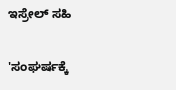ಇಸ್ರೇಲ್ ಸಹಿ

'ಸಂಘರ್ಷಕ್ಕೆ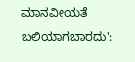ಮಾನವೀಯತೆ ಬಲಿಯಾಗಬಾರದು':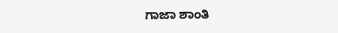ಗಾಜಾ ಶಾಂತಿ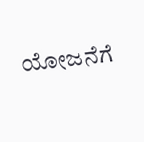ಯೋಜನೆಗೆ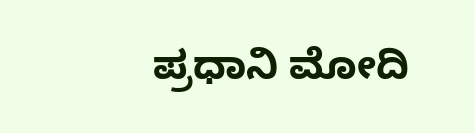ಪ್ರಧಾನಿ ಮೋದಿ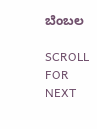ಬೆಂಬಲ

SCROLL FOR NEXT